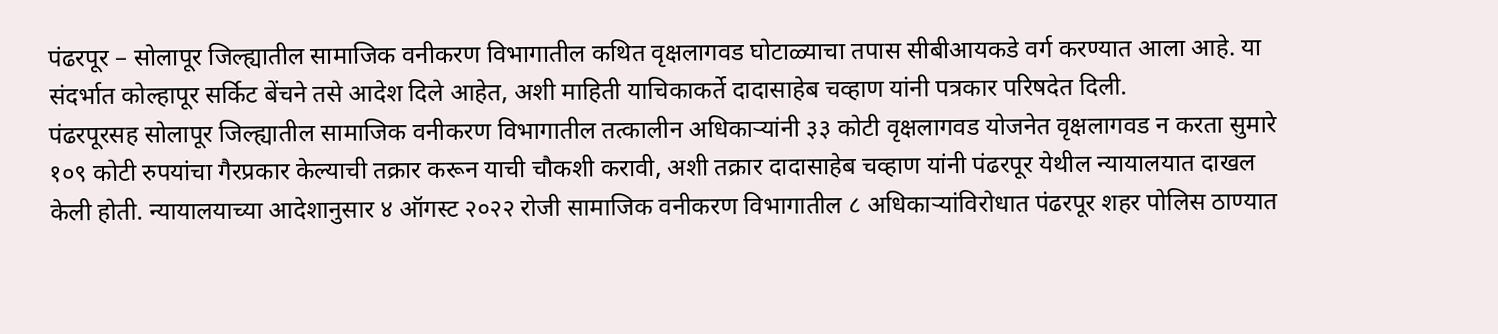पंढरपूर – सोलापूर जिल्ह्यातील सामाजिक वनीकरण विभागातील कथित वृक्षलागवड घोटाळ्याचा तपास सीबीआयकडे वर्ग करण्यात आला आहे. या संदर्भात कोल्हापूर सर्किट बेंचने तसे आदेश दिले आहेत, अशी माहिती याचिकाकर्ते दादासाहेब चव्हाण यांनी पत्रकार परिषदेत दिली.
पंढरपूरसह सोलापूर जिल्ह्यातील सामाजिक वनीकरण विभागातील तत्कालीन अधिकाऱ्यांनी ३३ कोटी वृक्षलागवड योजनेत वृक्षलागवड न करता सुमारे १०९ कोटी रुपयांचा गैरप्रकार केल्याची तक्रार करून याची चौकशी करावी, अशी तक्रार दादासाहेब चव्हाण यांनी पंढरपूर येथील न्यायालयात दाखल केली होती. न्यायालयाच्या आदेशानुसार ४ ऑगस्ट २०२२ रोजी सामाजिक वनीकरण विभागातील ८ अधिकाऱ्यांविरोधात पंढरपूर शहर पोलिस ठाण्यात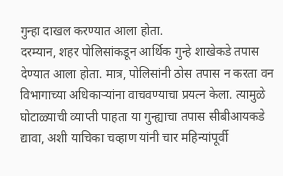गुन्हा दाखल करण्यात आला होता.
दरम्यान, शहर पोलिसांकडून आर्थिक गुन्हे शाखेकडे तपास देण्यात आला होता. मात्र, पोलिसांनी ठोस तपास न करता वन विभागाच्या अधिकाऱ्यांना वाचवण्याचा प्रयत्न केला. त्यामुळे घोटाळ्याची व्याप्ती पाहता या गुन्ह्याचा तपास सीबीआयकडे द्यावा, अशी याचिका चव्हाण यांनी चार महिन्यांपूर्वी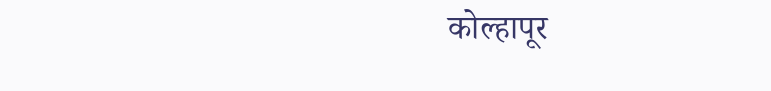कोल्हापूर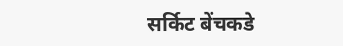सर्किट बेंचकडे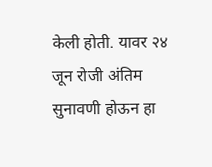केली होती. यावर २४ जून रोजी अंतिम सुनावणी होऊन हा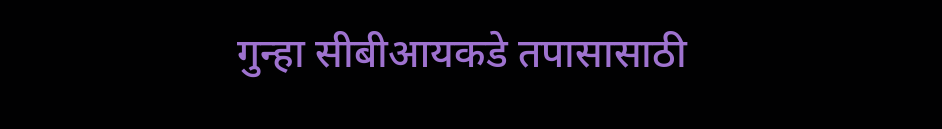गुन्हा सीबीआयकडे तपासासाठी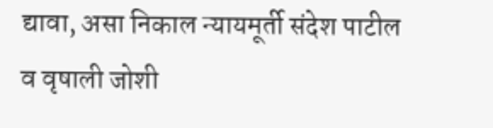द्यावा, असा निकाल न्यायमूर्ती संदेश पाटील व वृषाली जोशी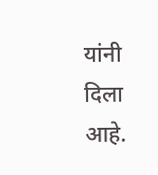यांनी दिला आहे.